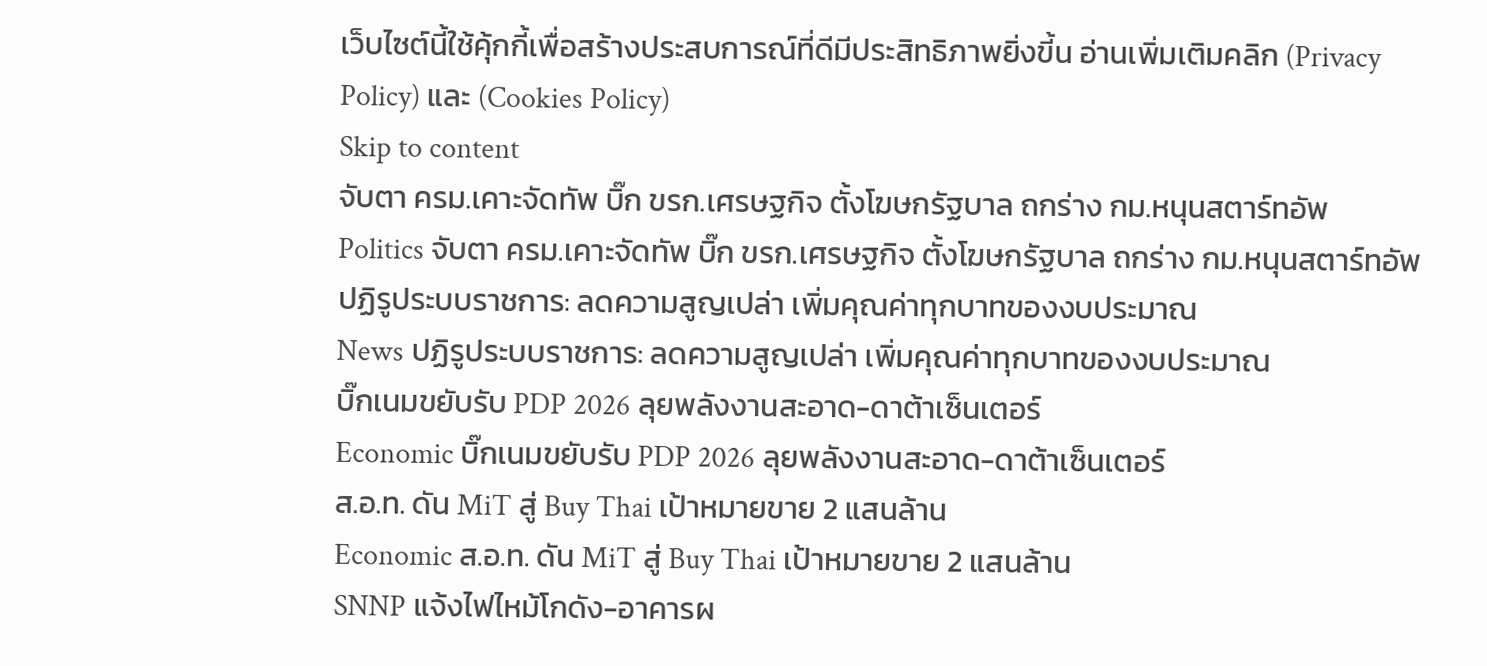เว็บไซต์นี้ใช้คุ้กกี้เพื่อสร้างประสบการณ์ที่ดีมีประสิทธิภาพยิ่งขี้น อ่านเพิ่มเติมคลิก (Privacy Policy) และ (Cookies Policy)
Skip to content
จับตา ครม.เคาะจัดทัพ บิ๊ก ขรก.เศรษฐกิจ ตั้งโฆษกรัฐบาล ถกร่าง กม.หนุนสตาร์ทอัพ
Politics จับตา ครม.เคาะจัดทัพ บิ๊ก ขรก.เศรษฐกิจ ตั้งโฆษกรัฐบาล ถกร่าง กม.หนุนสตาร์ทอัพ
ปฏิรูประบบราชการ: ลดความสูญเปล่า เพิ่มคุณค่าทุกบาทของงบประมาณ
News ปฏิรูประบบราชการ: ลดความสูญเปล่า เพิ่มคุณค่าทุกบาทของงบประมาณ
บิ๊กเนมขยับรับ PDP 2026 ลุยพลังงานสะอาด-ดาต้าเซ็นเตอร์
Economic บิ๊กเนมขยับรับ PDP 2026 ลุยพลังงานสะอาด-ดาต้าเซ็นเตอร์
ส.อ.ท. ดัน MiT สู่ Buy Thai เป้าหมายขาย 2 แสนล้าน
Economic ส.อ.ท. ดัน MiT สู่ Buy Thai เป้าหมายขาย 2 แสนล้าน
SNNP แจ้งไฟไหม้โกดัง-อาคารผ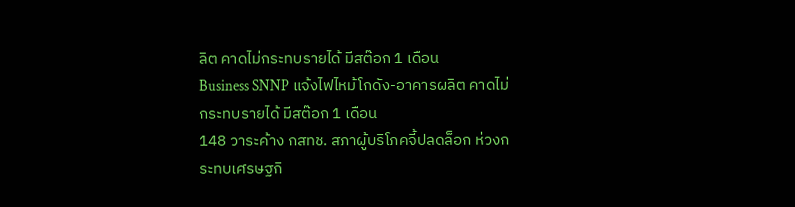ลิต คาดไม่กระทบรายได้ มีสต๊อก 1 เดือน
Business SNNP แจ้งไฟไหม้โกดัง-อาคารผลิต คาดไม่กระทบรายได้ มีสต๊อก 1 เดือน
148 วาระค้าง กสทช. สภาผู้บริโภคจี้ปลดล็อก ห่วงกระทบเศรษฐกิ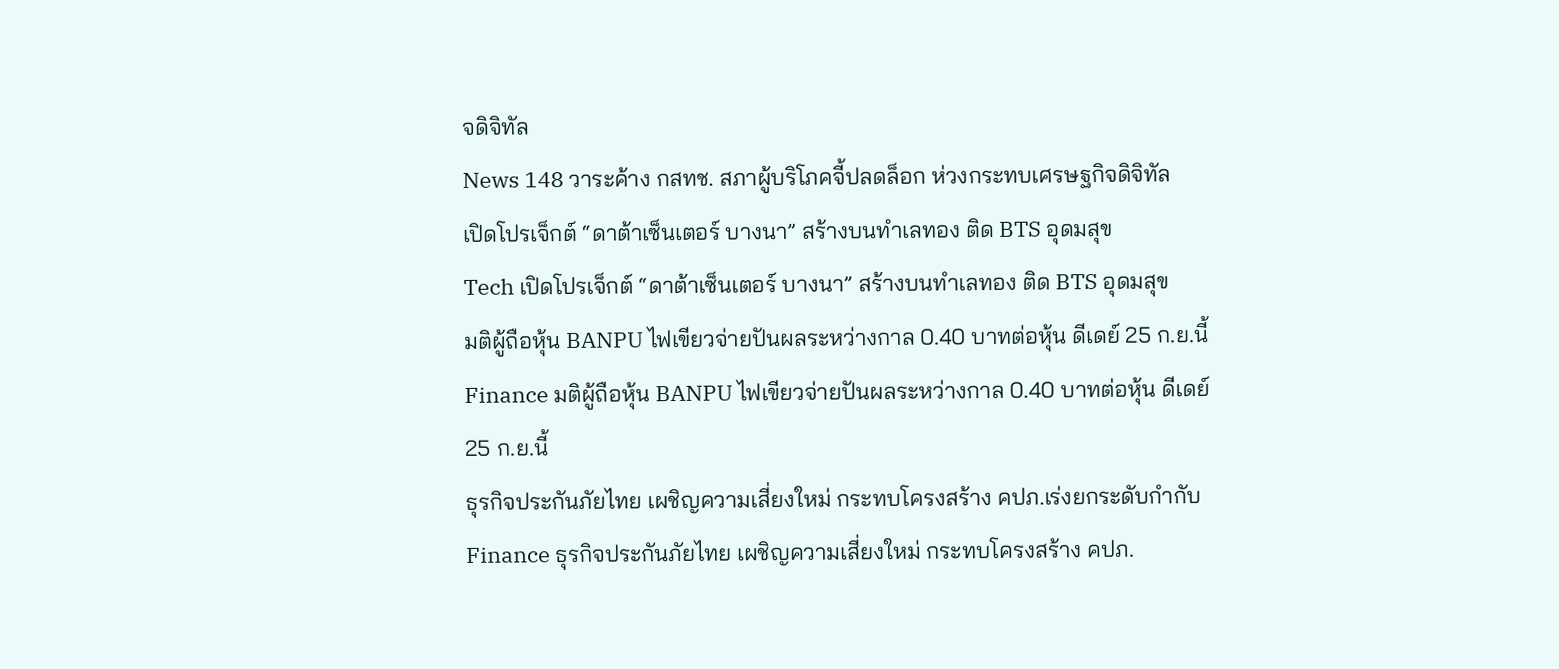จดิจิทัล
News 148 วาระค้าง กสทช. สภาผู้บริโภคจี้ปลดล็อก ห่วงกระทบเศรษฐกิจดิจิทัล
เปิดโปรเจ็กต์ “ดาต้าเซ็นเตอร์ บางนา” สร้างบนทำเลทอง ติด BTS อุดมสุข
Tech เปิดโปรเจ็กต์ “ดาต้าเซ็นเตอร์ บางนา” สร้างบนทำเลทอง ติด BTS อุดมสุข
มติผู้ถือหุ้น BANPU ไฟเขียวจ่ายปันผลระหว่างกาล 0.40 บาทต่อหุ้น ดีเดย์ 25 ก.ย.นี้
Finance มติผู้ถือหุ้น BANPU ไฟเขียวจ่ายปันผลระหว่างกาล 0.40 บาทต่อหุ้น ดีเดย์ 25 ก.ย.นี้
ธุรกิจประกันภัยไทย เผชิญความเสี่ยงใหม่ กระทบโครงสร้าง คปภ.เร่งยกระดับกำกับ
Finance ธุรกิจประกันภัยไทย เผชิญความเสี่ยงใหม่ กระทบโครงสร้าง คปภ.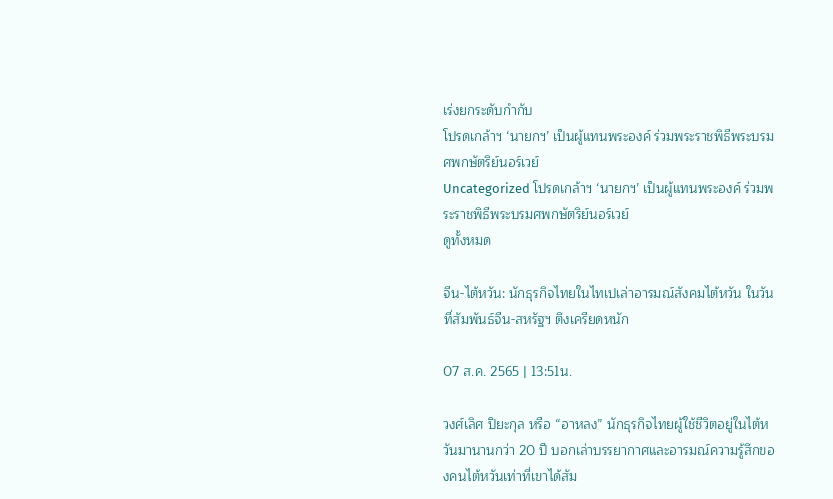เร่งยกระดับกำกับ
โปรดเกล้าฯ ‘นายกฯ’ เป็นผู้แทนพระองค์ ร่วมพระราชพิธีพระบรมศพกษัตริย์นอร์เวย์
Uncategorized โปรดเกล้าฯ ‘นายกฯ’ เป็นผู้แทนพระองค์ ร่วมพระราชพิธีพระบรมศพกษัตริย์นอร์เวย์
ดูทั้งหมด

จีน-ไต้หวัน: นักธุรกิจไทยในไทเปเล่าอารมณ์สังคมไต้หวัน ในวันที่สัมพันธ์จีน-สหรัฐฯ ตึงเครียดหนัก

07 ส.ค. 2565 | 13:51น.

วงศ์เลิศ ปิยะกุล หรือ “อาหลง” นักธุรกิจไทยผู้ใช้ชีวิตอยู่ในไต้หวันมานานกว่า 20 ปี บอกเล่าบรรยากาศและอารมณ์ความรู้สึกของคนไต้หวันเท่าที่เขาได้สัม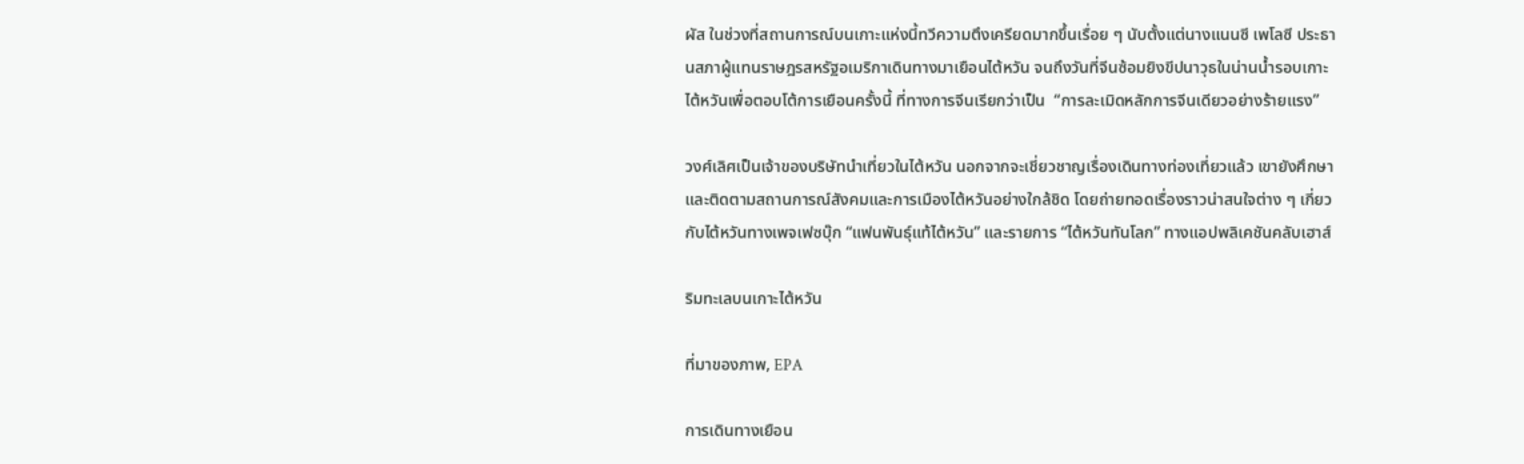ผัส ในช่วงที่สถานการณ์บนเกาะแห่งนี้ทวีความตึงเครียดมากขึ้นเรื่อย ๆ นับตั้งแต่นางแนนซี เพโลซี ประธานสภาผู้แทนราษฎรสหรัฐอเมริกาเดินทางมาเยือนไต้หวัน จนถึงวันที่จีนซ้อมยิงขีปนาวุธในน่านน้ำรอบเกาะไต้หวันเพื่อตอบโต้การเยือนครั้งนี้ ที่ทางการจีนเรียกว่าเป็น  “การละเมิดหลักการจีนเดียวอย่างร้ายแรง”

วงศ์เลิศเป็นเจ้าของบริษัทนำเที่ยวในไต้หวัน นอกจากจะเชี่ยวชาญเรื่องเดินทางท่องเที่ยวแล้ว เขายังศึกษาและติดตามสถานการณ์สังคมและการเมืองไต้หวันอย่างใกล้ชิด โดยถ่ายทอดเรื่องราวน่าสนใจต่าง ๆ เกี่ยวกับไต้หวันทางเพจเฟซบุ๊ก “แฟนพันธุ์แท้ไต้หวัน” และรายการ “ไต้หวันทันโลก” ทางแอปพลิเคชันคลับเฮาส์

ริมทะเลบนเกาะไต้หวัน

ที่มาของภาพ, EPA

การเดินทางเยือน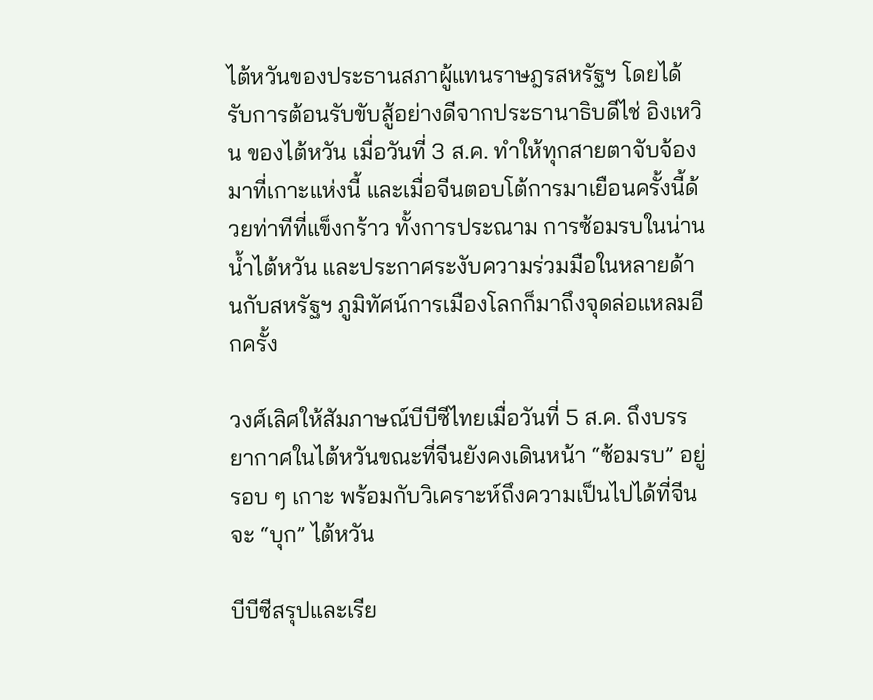ไต้หวันของประธานสภาผู้แทนราษฎรสหรัฐฯ โดยได้รับการต้อนรับขับสู้อย่างดีจากประธานาธิบดีไช่ อิงเหวิน ของไต้หวัน เมื่อวันที่ 3 ส.ค. ทำให้ทุกสายตาจับจ้องมาที่เกาะแห่งนี้ และเมื่อจีนตอบโต้การมาเยือนครั้งนี้ด้วยท่าทีที่แข็งกร้าว ทั้งการประณาม การซ้อมรบในน่านน้ำไต้หวัน และประกาศระงับความร่วมมือในหลายด้านกับสหรัฐฯ ภูมิทัศน์การเมืองโลกก็มาถึงจุดล่อแหลมอีกครั้ง

วงศ์เลิศให้สัมภาษณ์บีบีซีไทยเมื่อวันที่ 5 ส.ค. ถึงบรรยากาศในไต้หวันขณะที่จีนยังคงเดินหน้า “ซ้อมรบ” อยู่รอบ ๆ เกาะ พร้อมกับวิเคราะห์ถึงความเป็นไปได้ที่จีนจะ “บุก” ไต้หวัน

บีบีซีสรุปและเรีย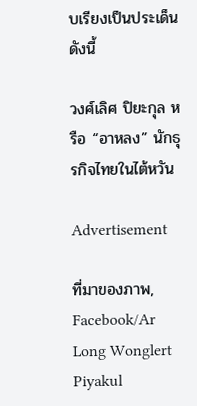บเรียงเป็นประเด็นดังนี้

วงศ์เลิศ ปิยะกุล หรือ “อาหลง” นักธุรกิจไทยในไต้หวัน

Advertisement

ที่มาของภาพ, Facebook/Ar Long Wonglert Piyakul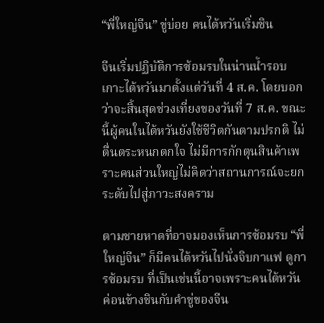“พี่ใหญ่จีน” ขู่บ่อย คนไต้หวันเริ่มชิน

จีนเริ่มปฏิบัติการซ้อมรบในน่านน้ำรอบเกาะไต้หวันมาตั้งแต่วันที่ 4 ส.ค. โดยบอกว่าจะสิ้นสุดช่วงเที่ยงของวันที่ 7 ส.ค. ขณะนี้ผู้คนในไต้หวันยังใช้ชีวิตกันตามปรกติ ไม่ตื่นตระหนกตกใจ ไม่มีการกักตุนสินค้าเพราะคนส่วนใหญ่ไม่คิดว่าสถานการณ์จะยกระดับไปสู่ภาวะสงคราม

ตามชายหาดที่อาจมองเห็นการซ้อมรบ “พี่ใหญ่จีน” ก็มีคนไต้หวันไปนั่งจิบกาแฟ ดูการซ้อมรบ ที่เป็นเช่นนี้อาจเพราะคนไต้หวันค่อนข้างชินกับคำขู่ของจีน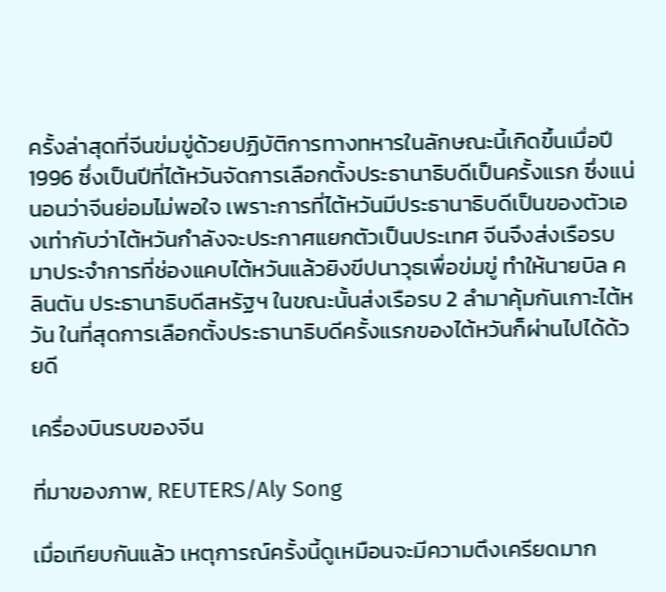ครั้งล่าสุดที่จีนข่มขู่ด้วยปฏิบัติการทางทหารในลักษณะนี้เกิดขึ้นเมื่อปี 1996 ซึ่งเป็นปีที่ไต้หวันจัดการเลือกตั้งประธานาธิบดีเป็นครั้งแรก ซึ่งแน่นอนว่าจีนย่อมไม่พอใจ เพราะการที่ไต้หวันมีประธานาธิบดีเป็นของตัวเองเท่ากับว่าไต้หวันกำลังจะประกาศแยกตัวเป็นประเทศ จีนจึงส่งเรือรบมาประจำการที่ช่องแคบไต้หวันแล้วยิงขีปนาวุธเพื่อข่มขู่ ทำให้นายบิล คลินตัน ประธานาธิบดีสหรัฐฯ ในขณะนั้นส่งเรือรบ 2 ลำมาคุ้มกันเกาะไต้หวัน ในที่สุดการเลือกตั้งประธานาธิบดีครั้งแรกของไต้หวันก็ผ่านไปได้ด้วยดี

เครื่องบินรบของจีน

ที่มาของภาพ, REUTERS/Aly Song

เมื่อเทียบกันแล้ว เหตุการณ์ครั้งนี้ดูเหมือนจะมีความตึงเครียดมาก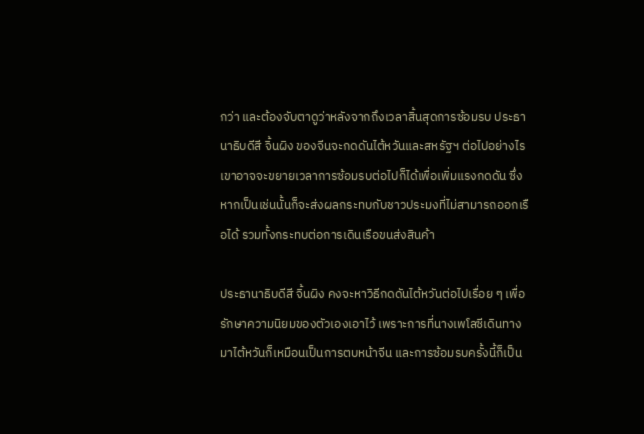กว่า และต้องจับตาดูว่าหลังจากถึงเวลาสิ้นสุดการซ้อมรบ ประธานาธิบดีสี จิ้นผิง ของจีนจะกดดันไต้หวันและสหรัฐฯ ต่อไปอย่างไร เขาอาจจะขยายเวลาการซ้อมรบต่อไปก็ได้เพื่อเพิ่มแรงกดดัน ซึ่งหากเป็นเช่นนั้นก็จะส่งผลกระทบกับชาวประมงที่ไม่สามารถออกเรือได้ รวมทั้งกระทบต่อการเดินเรือขนส่งสินค้า

ประธานาธิบดีสี จิ้นผิง คงจะหาวิธีกดดันไต้หวันต่อไปเรื่อย ๆ เพื่อรักษาความนิยมของตัวเองเอาไว้ เพราะการที่นางเพโลซีเดินทางมาไต้หวันก็เหมือนเป็นการตบหน้าจีน และการซ้อมรบครั้งนี้ก็เป็น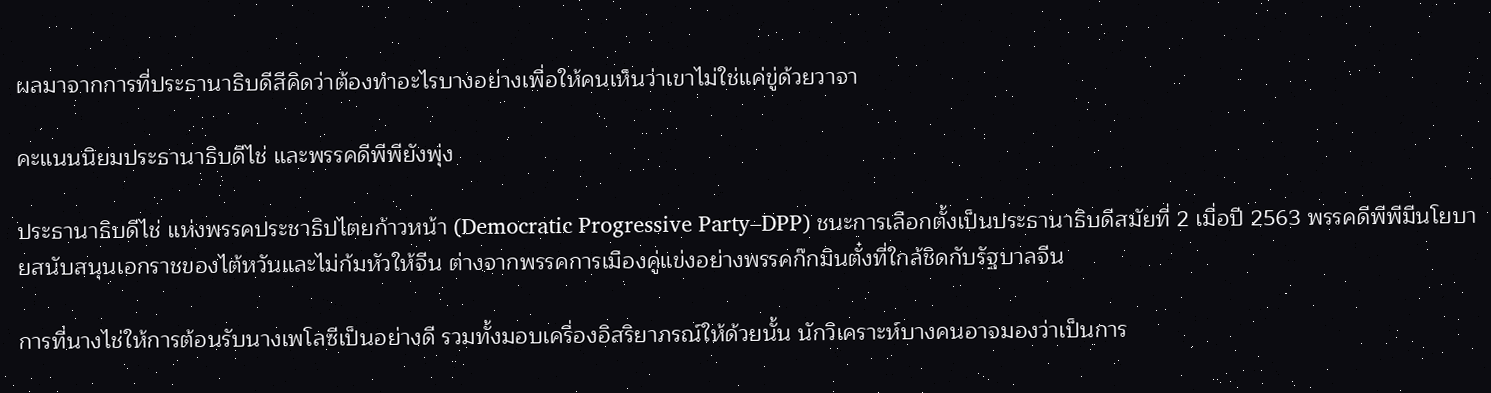ผลมาจากการที่ประธานาธิบดีสีคิดว่าต้องทำอะไรบางอย่างเพื่อให้คนเห็นว่าเขาไม่ใช่แค่ขู่ด้วยวาจา

คะแนนนิยมประธานาธิบดีไช่ และพรรคดีพีพียังพุ่ง

ประธานาธิบดีไช่ แห่งพรรคประชาธิปไตยก้าวหน้า (Democratic Progressive Party–DPP) ชนะการเลือกตั้งเป็นประธานาธิบดีสมัยที่ 2 เมื่อปี 2563 พรรคดีพีพีมีนโยบายสนับสนุนเอกราชของไต้หวันและไม่ก้มหัวให้จีน ต่างจากพรรคการเมืองคู่แข่งอย่างพรรคก๊กมินตั๋งที่ใกล้ชิดกับรัฐบาลจีน

การที่นางไช่ให้การต้อนรับนางเพโลซีเป็นอย่างดี รวมทั้งมอบเครื่องอิสริยาภรณ์ให้ด้วยนั้น นักวิเคราะห์บางคนอาจมองว่าเป็นการ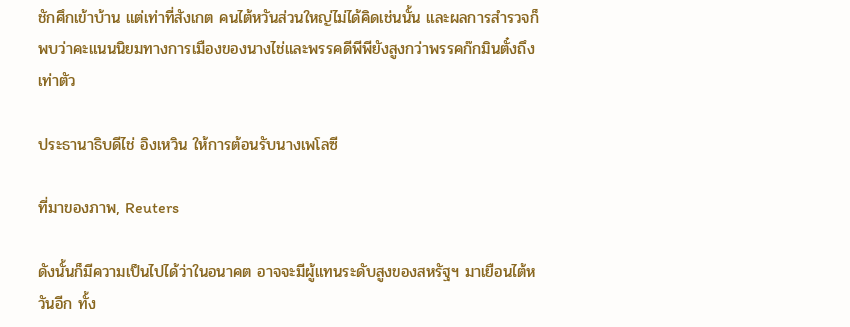ชักศึกเข้าบ้าน แต่เท่าที่สังเกต คนไต้หวันส่วนใหญ่ไม่ได้คิดเช่นนั้น และผลการสำรวจก็พบว่าคะแนนนิยมทางการเมืองของนางไช่และพรรคดีพีพียังสูงกว่าพรรคก๊กมินตั๋งถึงเท่าตัว

ประธานาธิบดีไช่ อิงเหวิน ให้การต้อนรับนางเพโลซี

ที่มาของภาพ, Reuters

ดังนั้นก็มีความเป็นไปได้ว่าในอนาคต อาจจะมีผู้แทนระดับสูงของสหรัฐฯ มาเยือนไต้หวันอีก ทั้ง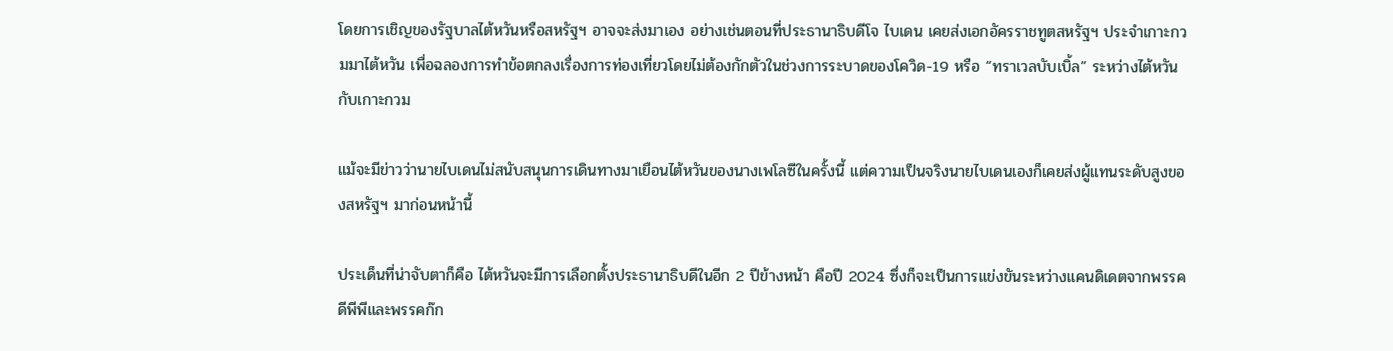โดยการเชิญของรัฐบาลไต้หวันหรือสหรัฐฯ อาจจะส่งมาเอง อย่างเช่นตอนที่ประธานาธิบดีโจ ไบเดน เคยส่งเอกอัครราชทูตสหรัฐฯ ประจำเกาะกวมมาไต้หวัน เพื่อฉลองการทำข้อตกลงเรื่องการท่องเที่ยวโดยไม่ต้องกักตัวในช่วงการระบาดของโควิด-19 หรือ “ทราเวลบับเบิ้ล” ระหว่างไต้หวันกับเกาะกวม

แม้จะมีข่าวว่านายไบเดนไม่สนับสนุนการเดินทางมาเยือนไต้หวันของนางเพโลซีในครั้งนี้ แต่ความเป็นจริงนายไบเดนเองก็เคยส่งผู้แทนระดับสูงของสหรัฐฯ มาก่อนหน้านี้

ประเด็นที่น่าจับตาก็คือ ไต้หวันจะมีการเลือกตั้งประธานาธิบดีในอีก 2 ปีข้างหน้า คือปี 2024 ซึ่งก็จะเป็นการแข่งขันระหว่างแคนดิเดตจากพรรคดีพีพีและพรรคก๊ก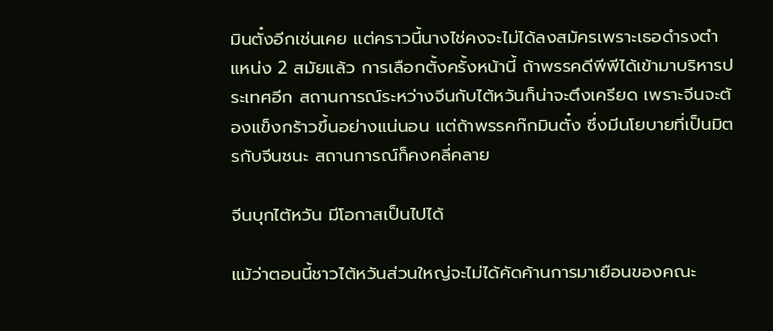มินตั๋งอีกเช่นเคย แต่คราวนี้นางไช่คงจะไม่ได้ลงสมัครเพราะเธอดำรงตำแหน่ง 2 สมัยแล้ว การเลือกตั้งครั้งหน้านี้ ถ้าพรรคดีพีพีได้เข้ามาบริหารประเทศอีก สถานการณ์ระหว่างจีนกับไต้หวันก็น่าจะตึงเครียด เพราะจีนจะต้องแข็งกร้าวขึ้นอย่างแน่นอน แต่ถ้าพรรคก๊กมินตั๋ง ซึ่งมีนโยบายที่เป็นมิตรกับจีนชนะ สถานการณ์ก็คงคลี่คลาย

จีนบุกไต้หวัน มีโอกาสเป็นไปได้

แม้ว่าตอนนี้ชาวไต้หวันส่วนใหญ่จะไม่ได้คัดค้านการมาเยือนของคณะ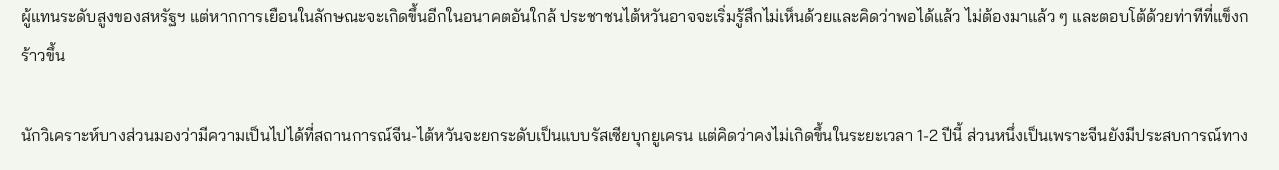ผู้แทนระดับสูงของสหรัฐฯ แต่หากการเยือนในลักษณะจะเกิดขึ้นอีกในอนาคตอันใกล้ ประชาชนไต้หวันอาจจะเริ่มรู้สึกไม่เห็นด้วยและคิดว่าพอได้แล้ว ไม่ต้องมาแล้ว ๆ และตอบโต้ด้วยท่าทีที่แข็งกร้าวขึ้น

นักวิเคราะห์บางส่วนมองว่ามีความเป็นไปได้ที่สถานการณ์จีน-ไต้หวันจะยกระดับเป็นแบบรัสเซียบุกยูเครน แต่คิดว่าคงไม่เกิดขึ้นในระยะเวลา 1-2 ปีนี้ ส่วนหนึ่งเป็นเพราะจีนยังมีประสบการณ์ทาง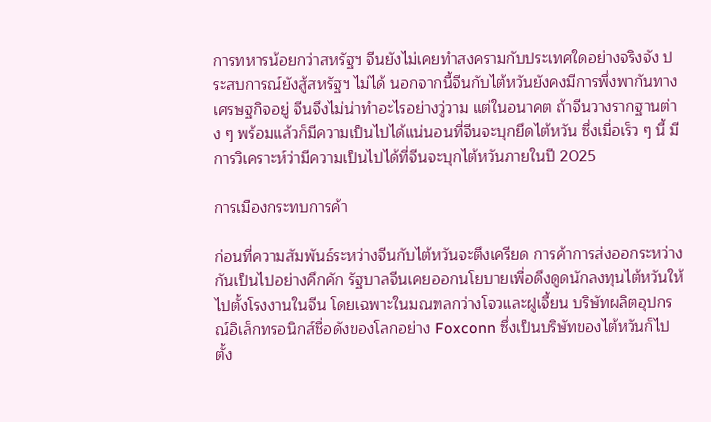การทหารน้อยกว่าสหรัฐฯ จีนยังไม่เคยทำสงครามกับประเทศใดอย่างจริงจัง ประสบการณ์ยังสู้สหรัฐฯ ไม่ได้ นอกจากนี้จีนกับไต้หวันยังคงมีการพึ่งพากันทางเศรษฐกิจอยู่ จีนจึงไม่น่าทำอะไรอย่างวู่วาม แต่ในอนาคต ถ้าจีนวางรากฐานต่าง ๆ พร้อมแล้วก็มีความเป็นไปได้แน่นอนที่จีนจะบุกยึดไต้หวัน ซึ่งเมื่อเร็ว ๆ นี้ มีการวิเคราะห์ว่ามีความเป็นไปได้ที่จีนจะบุกไต้หวันภายในปี 2025

การเมืองกระทบการค้า

ก่อนที่ความสัมพันธ์ระหว่างจีนกับไต้หวันจะตึงเครียด การค้าการส่งออกระหว่างกันเป็นไปอย่างคึกคัก รัฐบาลจีนเคยออกนโยบายเพื่อดึงดูดนักลงทุนไต้หวันให้ไปตั้งโรงงานในจีน โดยเฉพาะในมณฑลกว่างโจวและฝูเจี้ยน บริษัทผลิตอุปกรณ์อิเล็กทรอนิกส์ชื่อดังของโลกอย่าง Foxconn ซึ่งเป็นบริษัทของไต้หวันก็ไปตั้ง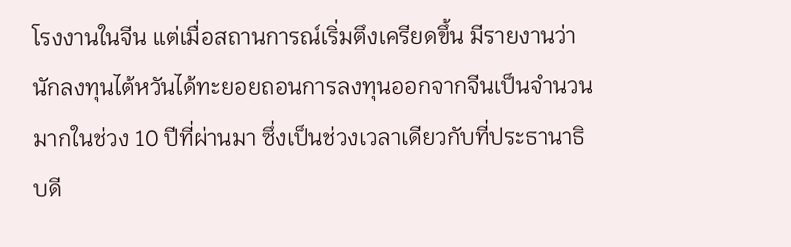โรงงานในจีน แต่เมื่อสถานการณ์เริ่มตึงเครียดขึ้น มีรายงานว่านักลงทุนไต้หวันได้ทะยอยถอนการลงทุนออกจากจีนเป็นจำนวนมากในช่วง 10 ปีที่ผ่านมา ซึ่งเป็นช่วงเวลาเดียวกับที่ประธานาธิบดี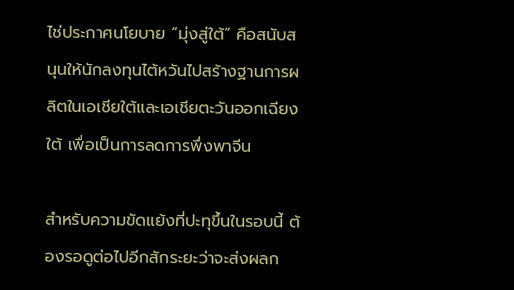ไช่ประกาศนโยบาย “มุ่งสู่ใต้” คือสนับสนุนให้นักลงทุนไต้หวันไปสร้างฐานการผลิตในเอเชียใต้และเอเชียตะวันออกเฉียงใต้ เพื่อเป็นการลดการพึ่งพาจีน

สำหรับความขัดแย้งที่ปะทุขึ้นในรอบนี้ ต้องรอดูต่อไปอีกสักระยะว่าจะส่งผลก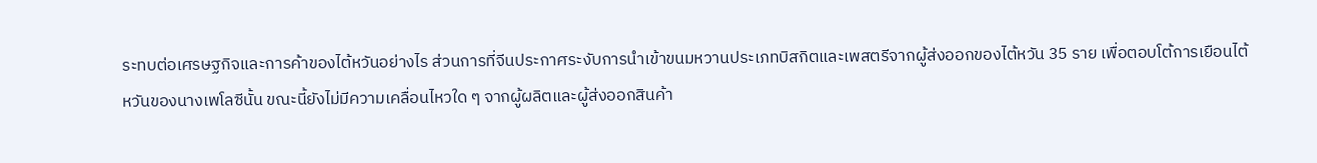ระทบต่อเศรษฐกิจและการค้าของไต้หวันอย่างไร ส่วนการที่จีนประกาศระงับการนำเข้าขนมหวานประเภทบิสกิตและเพสตรีจากผู้ส่งออกของไต้หวัน 35 ราย เพื่อตอบโต้การเยือนไต้หวันของนางเพโลซีนั้น ขณะนี้ยังไม่มีความเคลื่อนไหวใด ๆ จากผู้ผลิตและผู้ส่งออกสินค้า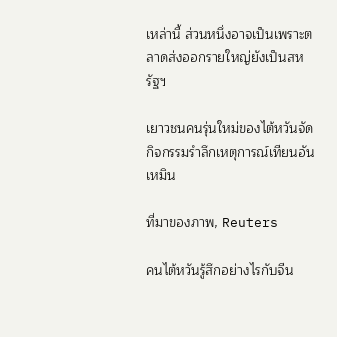เหล่านี้ ส่วนหนึ่งอาจเป็นเพราะตลาดส่งออกรายใหญ่ยังเป็นสหรัฐฯ

เยาวชนคนรุ่นใหม่ของไต้หวันจัดกิจกรรมรำลึกเหตุการณ์เทียนอันเหมิน

ที่มาของภาพ, Reuters

คนไต้หวันรู้สึกอย่างไรกับจีน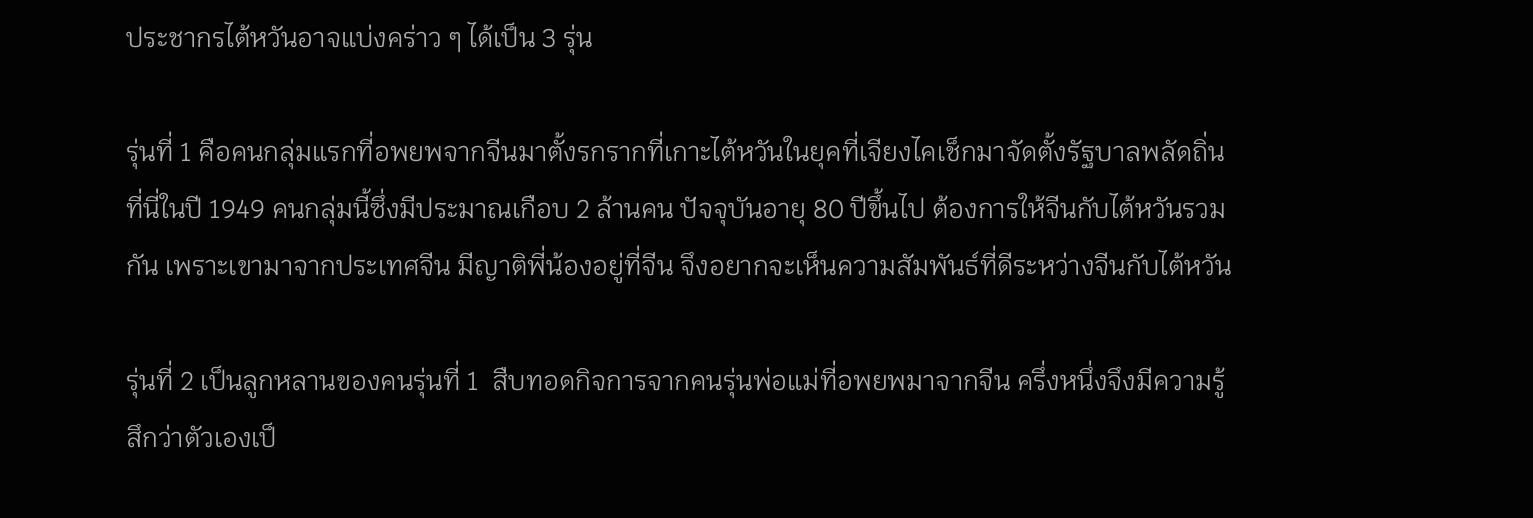ประชากรไต้หวันอาจแบ่งคร่าว ๆ ได้เป็น 3 รุ่น

รุ่นที่ 1 คือคนกลุ่มแรกที่อพยพจากจีนมาตั้งรกรากที่เกาะไต้หวันในยุคที่เจียงไคเช็กมาจัดตั้งรัฐบาลพลัดถิ่นที่นี่ในปี 1949 คนกลุ่มนี้ซึ่งมีประมาณเกือบ 2 ล้านคน ปัจจุบันอายุ 80 ปีขึ้นไป ต้องการให้จีนกับไต้หวันรวมกัน เพราะเขามาจากประเทศจีน มีญาติพี่น้องอยู่ที่จีน จึงอยากจะเห็นความสัมพันธ์ที่ดีระหว่างจีนกับไต้หวัน

รุ่นที่ 2 เป็นลูกหลานของคนรุ่นที่ 1  สืบทอดกิจการจากคนรุ่นพ่อแม่ที่อพยพมาจากจีน ครึ่งหนึ่งจึงมีความรู้สึกว่าตัวเองเป็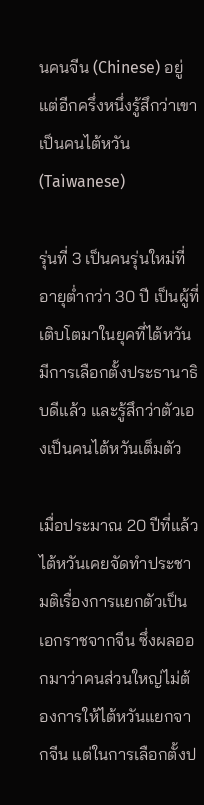นคนจีน (Chinese) อยู่ แต่อีกครึ่งหนึ่งรู้สึกว่าเขาเป็นคนไต้หวัน (Taiwanese)

รุ่นที่ 3 เป็นคนรุ่นใหม่ที่อายุต่ำกว่า 30 ปี เป็นผู้ที่เติบโตมาในยุคที่ไต้หวันมีการเลือกตั้งประธานาธิบดีแล้ว และรู้สึกว่าตัวเองเป็นคนไต้หวันเต็มตัว

เมื่อประมาณ 20 ปีที่แล้ว ไต้หวันเคยจัดทำประชามติเรื่องการแยกตัวเป็นเอกราชจากจีน ซึ่งผลออกมาว่าคนส่วนใหญ่ไม่ต้องการให้ไต้หวันแยกจากจีน แต่ในการเลือกตั้งป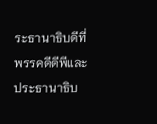ระธานาธิบดีที่พรรคดีดีพีและประธานาธิบ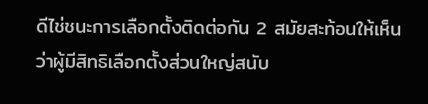ดีไช่ชนะการเลือกตั้งติดต่อกัน 2 สมัยสะท้อนให้เห็นว่าผู้มีสิทธิเลือกตั้งส่วนใหญ่สนับ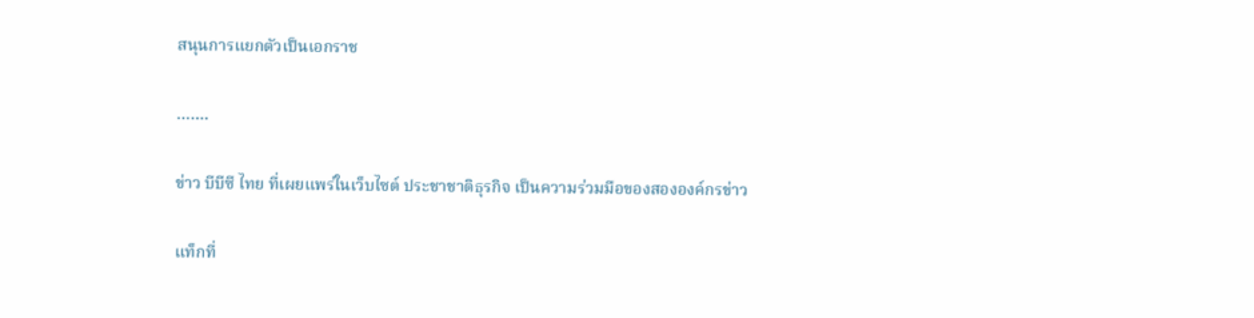สนุนการแยกตัวเป็นเอกราช

…….

ข่าว บีบีซี ไทย ที่เผยแพร่ในเว็บไซต์ ประชาชาติธุรกิจ เป็นความร่วมมือของสององค์กรข่าว

แท็กที่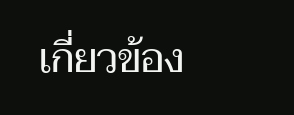เกี่ยวข้อง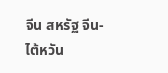จีน สหรัฐ จีน-ไต้หวัน